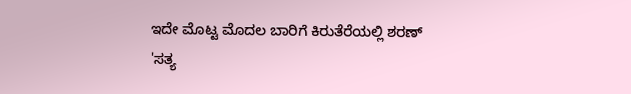ಇದೇ ಮೊಟ್ಟ ಮೊದಲ ಬಾರಿಗೆ ಕಿರುತೆರೆಯಲ್ಲಿ ಶರಣ್ 'ಸತ್ಯ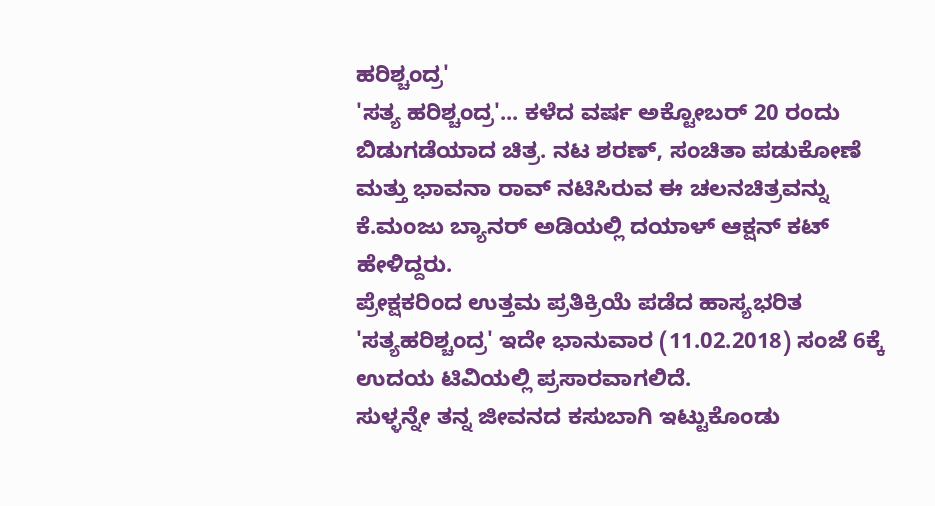ಹರಿಶ್ಚಂದ್ರ'
'ಸತ್ಯ ಹರಿಶ್ಚಂದ್ರ'... ಕಳೆದ ವರ್ಷ ಅಕ್ಟೋಬರ್ 20 ರಂದು ಬಿಡುಗಡೆಯಾದ ಚಿತ್ರ. ನಟ ಶರಣ್, ಸಂಚಿತಾ ಪಡುಕೋಣೆ ಮತ್ತು ಭಾವನಾ ರಾವ್ ನಟಿಸಿರುವ ಈ ಚಲನಚಿತ್ರವನ್ನು ಕೆ.ಮಂಜು ಬ್ಯಾನರ್ ಅಡಿಯಲ್ಲಿ ದಯಾಳ್ ಆಕ್ಷನ್ ಕಟ್ ಹೇಳಿದ್ದರು.
ಪ್ರೇಕ್ಷಕರಿಂದ ಉತ್ತಮ ಪ್ರತಿಕ್ರಿಯೆ ಪಡೆದ ಹಾಸ್ಯಭರಿತ 'ಸತ್ಯಹರಿಶ್ಚಂದ್ರ' ಇದೇ ಭಾನುವಾರ (11.02.2018) ಸಂಜೆ 6ಕ್ಕೆ ಉದಯ ಟಿವಿಯಲ್ಲಿ ಪ್ರಸಾರವಾಗಲಿದೆ.
ಸುಳ್ಳನ್ನೇ ತನ್ನ ಜೀವನದ ಕಸುಬಾಗಿ ಇಟ್ಟುಕೊಂಡು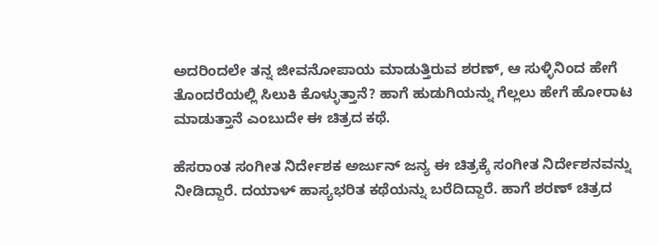ಅದರಿಂದಲೇ ತನ್ನ ಜೀವನೋಪಾಯ ಮಾಡುತ್ತಿರುವ ಶರಣ್, ಆ ಸುಳ್ಳಿನಿಂದ ಹೇಗೆ ತೊಂದರೆಯಲ್ಲಿ ಸಿಲುಕಿ ಕೊಳ್ಳುತ್ತಾನೆ? ಹಾಗೆ ಹುಡುಗಿಯನ್ನು ಗೆಲ್ಲಲು ಹೇಗೆ ಹೋರಾಟ ಮಾಡುತ್ತಾನೆ ಎಂಬುದೇ ಈ ಚಿತ್ರದ ಕಥೆ.

ಹೆಸರಾಂತ ಸಂಗೀತ ನಿರ್ದೇಶಕ ಅರ್ಜುನ್ ಜನ್ಯ ಈ ಚಿತ್ರಕ್ಕೆ ಸಂಗೀತ ನಿರ್ದೇಶನವನ್ನು ನೀಡಿದ್ದಾರೆ. ದಯಾಳ್ ಹಾಸ್ಯಭರಿತ ಕಥೆಯನ್ನು ಬರೆದಿದ್ದಾರೆ. ಹಾಗೆ ಶರಣ್ ಚಿತ್ರದ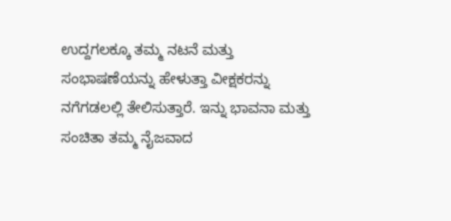ಉದ್ದಗಲಕ್ಕೂ ತಮ್ಮ ನಟನೆ ಮತ್ತು ಸಂಭಾಷಣೆಯನ್ನು ಹೇಳುತ್ತಾ ವೀಕ್ಷಕರನ್ನು ನಗೆಗಡಲಲ್ಲಿ ತೇಲಿಸುತ್ತಾರೆ. ಇನ್ನು ಭಾವನಾ ಮತ್ತು ಸಂಚಿತಾ ತಮ್ಮ ನೈಜವಾದ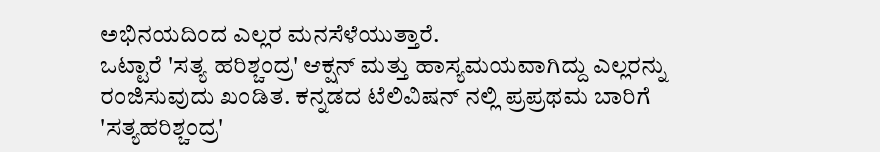ಅಭಿನಯದಿಂದ ಎಲ್ಲರ ಮನಸೆಳೆಯುತ್ತಾರೆ.
ಒಟ್ಟಾರೆ 'ಸತ್ಯ ಹರಿಶ್ಚಂದ್ರ' ಆಕ್ಷನ್ ಮತ್ತು ಹಾಸ್ಯಮಯವಾಗಿದ್ದು ಎಲ್ಲರನ್ನು ರಂಜಿಸುವುದು ಖಂಡಿತ. ಕನ್ನಡದ ಟೆಲಿವಿಷನ್ ನಲ್ಲಿ ಪ್ರಪ್ರಥಮ ಬಾರಿಗೆ 'ಸತ್ಯಹರಿಶ್ಚಂದ್ರ'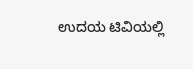ಉದಯ ಟಿವಿಯಲ್ಲಿ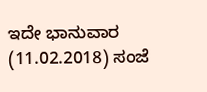ಇದೇ ಭಾನುವಾರ (11.02.2018) ಸಂಜೆ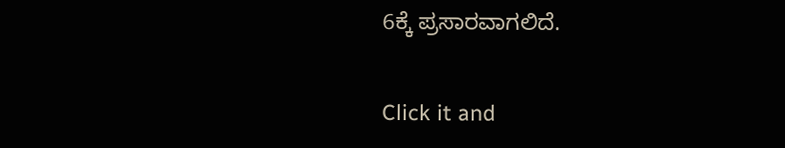6ಕ್ಕೆ ಪ್ರಸಾರವಾಗಲಿದೆ.


Click it and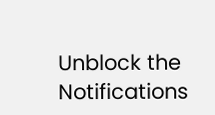Unblock the Notifications